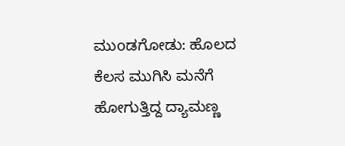ಮುoಡಗೋಡು: ಹೊಲದ ಕೆಲಸ ಮುಗಿಸಿ ಮನೆಗೆ ಹೋಗುತ್ತಿದ್ದ ದ್ಯಾಮಣ್ಣ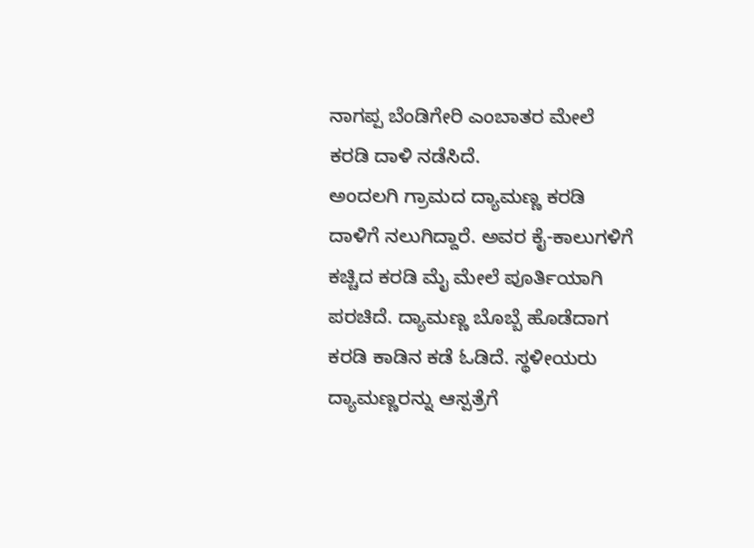ನಾಗಪ್ಪ ಬೆಂಡಿಗೇರಿ ಎಂಬಾತರ ಮೇಲೆ ಕರಡಿ ದಾಳಿ ನಡೆಸಿದೆ.
ಅಂದಲಗಿ ಗ್ರಾಮದ ದ್ಯಾಮಣ್ಣ ಕರಡಿ ದಾಳಿಗೆ ನಲುಗಿದ್ದಾರೆ. ಅವರ ಕೈ-ಕಾಲುಗಳಿಗೆ ಕಚ್ಚಿದ ಕರಡಿ ಮೈ ಮೇಲೆ ಪೂರ್ತಿಯಾಗಿ ಪರಚಿದೆ. ದ್ಯಾಮಣ್ಣ ಬೊಬ್ಬೆ ಹೊಡೆದಾಗ ಕರಡಿ ಕಾಡಿನ ಕಡೆ ಓಡಿದೆ. ಸ್ಥಳೀಯರು ದ್ಯಾಮಣ್ಣರನ್ನು ಆಸ್ಪತ್ರೆಗೆ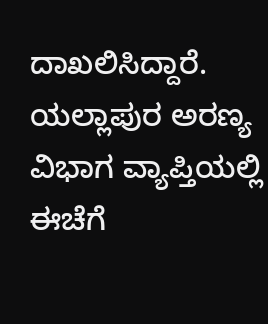ದಾಖಲಿಸಿದ್ದಾರೆ.
ಯಲ್ಲಾಪುರ ಅರಣ್ಯ ವಿಭಾಗ ವ್ಯಾಪ್ತಿಯಲ್ಲಿ ಈಚೆಗೆ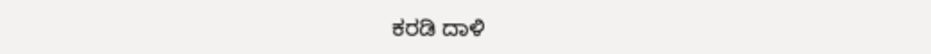ಕರಡಿ ದಾಳಿ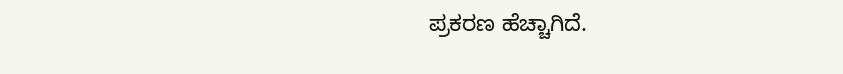ಪ್ರಕರಣ ಹೆಚ್ಚಾಗಿದೆ.